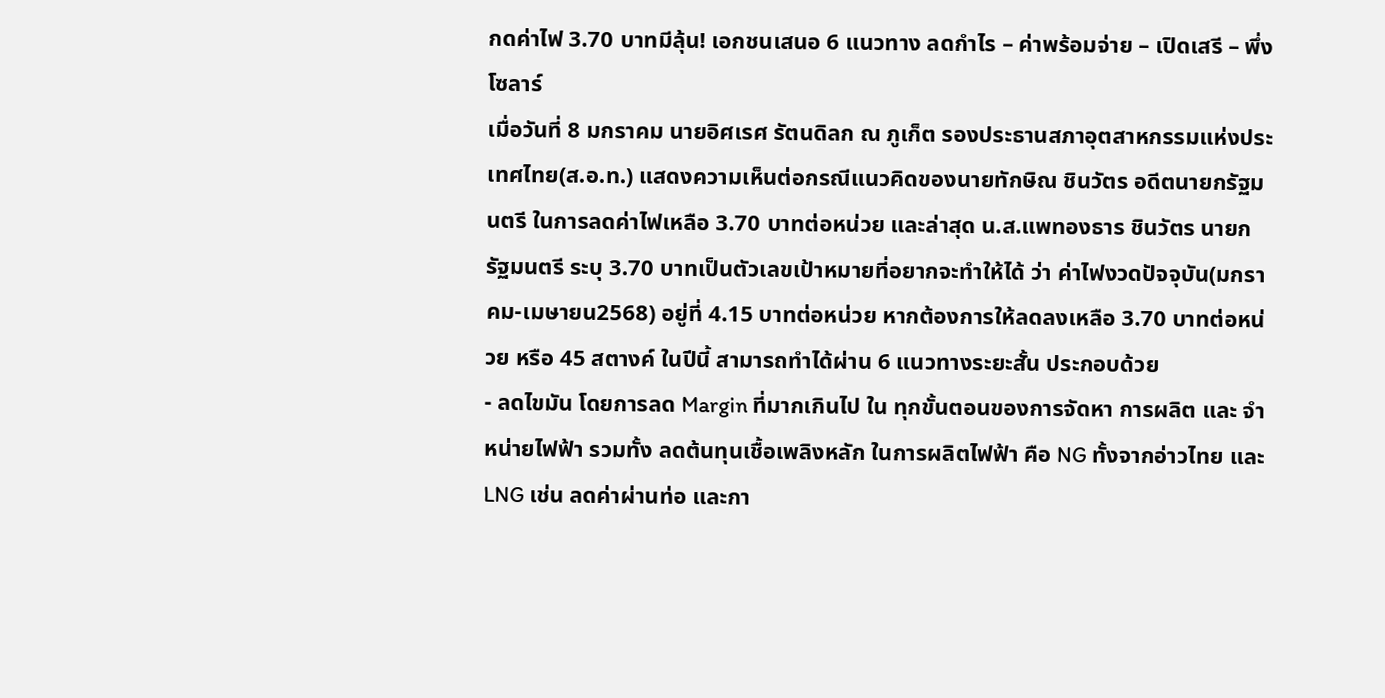กดค่าไฟ 3.70 บาทมีลุ้น! เอกชนเสนอ 6 แนวทาง ลดกำไร – ค่าพร้อมจ่าย – เปิดเสรี – พึ่งโซลาร์
เมื่อวันที่ 8 มกราคม นายอิศเรศ รัตนดิลก ณ ภูเก็ต รองประธานสภาอุตสาหกรรมแห่งประเทศไทย(ส.อ.ท.) แสดงความเห็นต่อกรณีแนวคิดของนายทักษิณ ชินวัตร อดีตนายกรัฐมนตรี ในการลดค่าไฟเหลือ 3.70 บาทต่อหน่วย และล่าสุด น.ส.แพทองธาร ชินวัตร นายกรัฐมนตรี ระบุ 3.70 บาทเป็นตัวเลขเป้าหมายที่อยากจะทำให้ได้ ว่า ค่าไฟงวดปัจจุบัน(มกราคม-เมษายน2568) อยู่ที่ 4.15 บาทต่อหน่วย หากต้องการให้ลดลงเหลือ 3.70 บาทต่อหน่วย หรือ 45 สตางค์ ในปีนี้ สามารถทำได้ผ่าน 6 แนวทางระยะสั้น ประกอบด้วย
- ลดไขมัน โดยการลด Margin ที่มากเกินไป ใน ทุกขั้นตอนของการจัดหา การผลิต และ จำหน่ายไฟฟ้า รวมทั้ง ลดต้นทุนเชื้อเพลิงหลัก ในการผลิตไฟฟ้า คือ NG ทั้งจากอ่าวไทย และ LNG เช่น ลดค่าผ่านท่อ และกา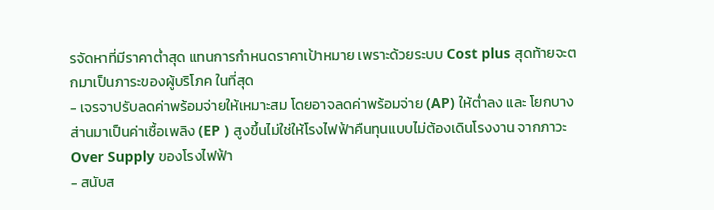รจัดหาที่มีราคาต่ำสุด แทนการกำหนดราคาเป้าหมาย เพราะด้วยระบบ Cost plus สุดท้ายจะตกมาเป็นภาระของผู้บริโภค ในที่สุด
- เจรจาปรับลดค่าพร้อมจ่ายให้เหมาะสม โดยอาจลดค่าพร้อมจ่าย (AP) ให้ต่ำลง และ โยกบางส่านมาเป็นค่าเชื้อเพลิง (EP ) สูงขึ้นไม่ใช่ให้โรงไฟฟ้าคืนทุนแบบไม่ต้องเดินโรงงาน จากภาวะ Over Supply ของโรงไฟฟ้า
- สนับส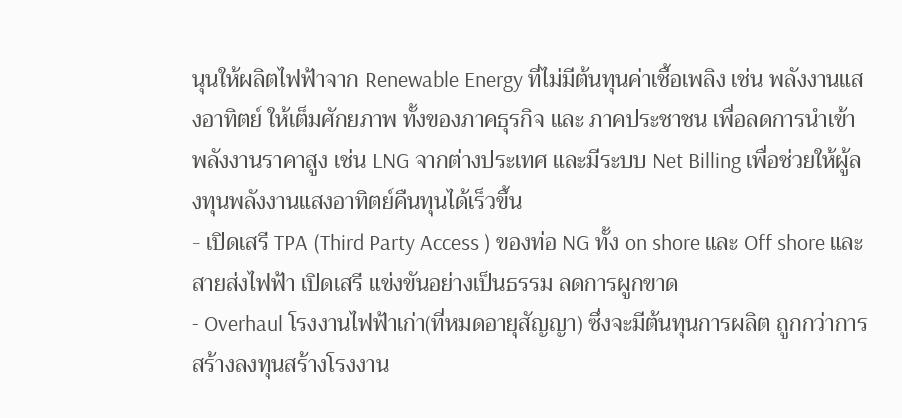นุนให้ผลิตไฟฟ้าจาก Renewable Energy ที่ไม่มีต้นทุนค่าเชื้อเพลิง เช่น พลังงานแสงอาทิตย์ ให้เต็มศักยภาพ ทั้งของภาคธุรกิจ และ ภาคประชาชน เพื่อลดการนำเข้าพลังงานราคาสูง เช่น LNG จากต่างประเทศ และมีระบบ Net Billing เพื่อช่วยให้ผู้ลงทุนพลังงานแสงอาทิตย์คืนทุนได้เร็วขึ้น
- เปิดเสรี TPA (Third Party Access ) ของท่อ NG ทั้ง on shore และ Off shore และ สายส่งไฟฟ้า เปิดเสรี แข่งขันอย่างเป็นธรรม ลดการผูกขาด
- Overhaul โรงงานไฟฟ้าเก่า(ที่หมดอายุสัญญา) ซึ่งจะมีต้นทุนการผลิต ถูกกว่าการสร้างลงทุนสร้างโรงงาน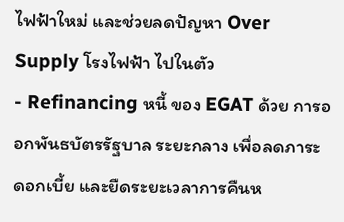ไฟฟ้าใหม่ และช่วยลดปัญหา Over Supply โรงไฟฟ้า ไปในตัว
- Refinancing หนี้ ของ EGAT ด้วย การออกพันธบัตรรัฐบาล ระยะกลาง เพื่อลดภาระดอกเบี้ย และยืดระยะเวลาการคืนห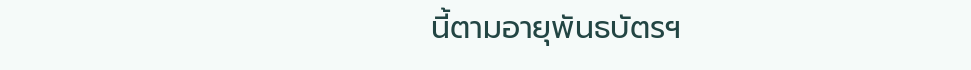นี้ตามอายุพันธบัตรฯ